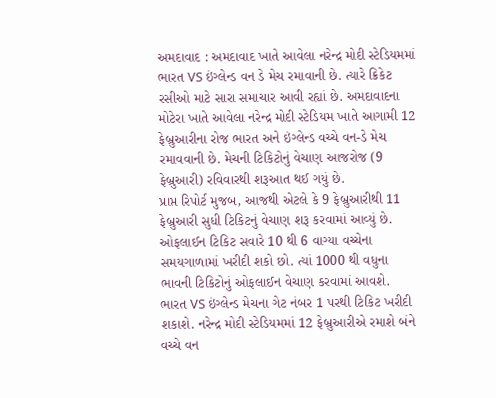અમદાવાદ : અમદાવાદ ખાતે આવેલા નરેન્દ્ર મોદી સ્ટેડિયમમાં ભારત VS ઇંગ્લેન્ડ વન ડે મેચ રમાવાની છે. ત્યારે ક્રિકેટ રસીઓ માટે સારા સમાચાર આવી રહ્યાં છે. અમદાવાદના મોટેરા ખાતે આવેલા નરેન્દ્ર મોદી સ્ટેડિયમ ખાતે આગામી 12 ફેબ્રુઆરીના રોજ ભારત અને ઇંગ્લેન્ડ વચ્ચે વન-ડે મેચ રમાવવાની છે. મેચની ટિકિટોનું વેચાણ આજરોજ (9 ફેબ્રુઆરી) રવિવારથી શરૂઆત થઈ ગયું છે.
પ્રાપ્ત રિપોર્ટ મુજબ, આજથી એટલે કે 9 ફેબ્રુઆરીથી 11 ફેબ્રુઆરી સુધી ટિકિટનું વેચાણ શરૂ કરવામાં આવ્યું છે. ઓફલાઈન ટિકિટ સવારે 10 થી 6 વાગ્યા વચ્ચેના સમયગાળામાં ખરીદી શકો છો. ત્યાં 1000 થી વધુના ભાવની ટિકિટોનું ઓફલાઈન વેચાણ કરવામાં આવશે. ભારત VS ઇંગ્લેન્ડ મેચના ગેટ નંબર 1 પરથી ટિકિટ ખરીદી શકાશે. નરેન્દ્ર મોદી સ્ટેડિયમમાં 12 ફેબ્રુઆરીએ રમાશે બંને વચ્ચે વન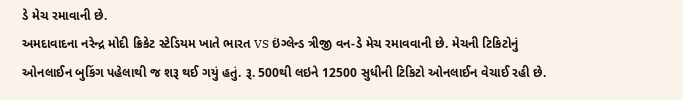ડે મેચ રમાવાની છે.
અમદાવાદના નરેન્દ્ર મોદી ક્રિકેટ સ્ટેડિયમ ખાતે ભારત VS ઇંગ્લેન્ડ ત્રીજી વન-ડે મેચ રમાવવાની છે. મેચની ટિકિટોનું ઓનલાઈન બુકિંગ પહેલાથી જ શરૂ થઈ ગયું હતું. રૂ. 500થી લઇને 12500 સુધીની ટિકિટો ઓનલાઈન વેચાઈ રહી છે.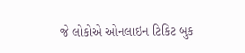જે લોકોએ ઓનલાઇન ટિકિટ બુક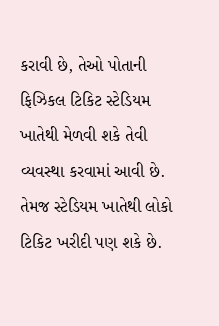કરાવી છે, તેઓ પોતાની ફિઝિકલ ટિકિટ સ્ટેડિયમ ખાતેથી મેળવી શકે તેવી વ્યવસ્થા કરવામાં આવી છે. તેમજ સ્ટેડિયમ ખાતેથી લોકો ટિકિટ ખરીદી પણ શકે છે.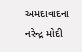અમદાવાદના નરેન્દ્ર મોદી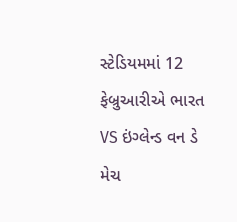સ્ટેડિયમમાં 12 ફેબ્રુઆરીએ ભારત VS ઇંગ્લેન્ડ વન ડે મેચ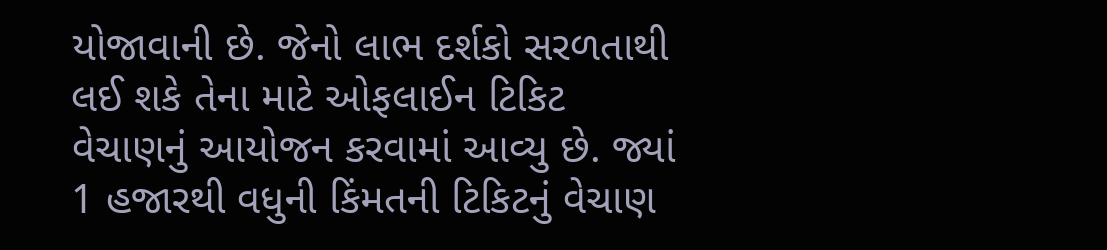યોજાવાની છે. જેનો લાભ દર્શકો સરળતાથી લઈ શકે તેના માટે ઓફલાઈન ટિકિટ વેચાણનું આયોજન કરવામાં આવ્યુ છે. જ્યાં 1 હજારથી વધુની કિંમતની ટિકિટનું વેચાણ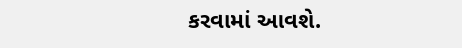કરવામાં આવશે.